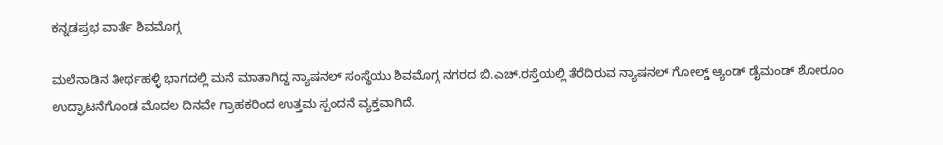ಕನ್ನಡಪ್ರಭ ವಾರ್ತೆ ಶಿವಮೊಗ್ಗ

ಮಲೆನಾಡಿನ ತೀರ್ಥಹಳ್ಳಿ ಭಾಗದಲ್ಲಿ ಮನೆ ಮಾತಾಗಿದ್ದ ನ್ಯಾಷನಲ್ ಸಂಸ್ಥೆಯು ಶಿವಮೊಗ್ಗ ನಗರದ ಬಿ.ಎಚ್.ರಸ್ತೆಯಲ್ಲಿ ತೆರೆದಿರುವ ನ್ಯಾಷನಲ್ ಗೋಲ್ಡ್ ಆ್ಯಂಡ್ ಡೈಮಂಡ್ ಶೋರೂಂ ಉದ್ಘಾಟನೆಗೊಂಡ ಮೊದಲ ದಿನವೇ ಗ್ರಾಹಕರಿಂದ ಉತ್ತಮ ಸ್ಪಂದನೆ ವ್ಯಕ್ತವಾಗಿದೆ.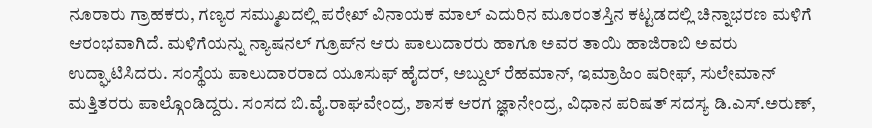ನೂರಾರು ಗ್ರಾಹಕರು, ಗಣ್ಯರ ಸಮ್ಮುಖದಲ್ಲಿ ಪರೇಖ್ ವಿನಾಯಕ ಮಾಲ್ ಎದುರಿನ ಮೂರಂತಸ್ತಿನ ಕಟ್ಟಡದಲ್ಲಿ ಚಿನ್ನಾಭರಣ ಮಳಿಗೆ ಆರಂಭವಾಗಿದೆ. ಮಳಿಗೆಯನ್ನು ನ್ಯಾಷನಲ್ ಗ್ರೂಪ್‍ನ ಆರು ಪಾಲುದಾರರು ಹಾಗೂ ಅವರ ತಾಯಿ ಹಾಜಿರಾಬಿ ಅವರು ಉದ್ಘಾಟಿಸಿದರು. ಸಂಸ್ಥೆಯ ಪಾಲುದಾರರಾದ ಯೂಸುಫ್ ಹೈದರ್, ಅಬ್ದುಲ್ ರೆಹಮಾನ್, ಇಮ್ರಾಹಿಂ ಷರೀಫ್, ಸುಲೇಮಾನ್ ಮತ್ತಿತರರು ಪಾಲ್ಗೊಂಡಿದ್ದರು. ಸಂಸದ ಬಿ.ವೈ.ರಾಘವೇಂದ್ರ, ಶಾಸಕ ಆರಗ ಜ್ಞಾನೇಂದ್ರ, ವಿಧಾನ ಪರಿಷತ್‌ ಸದಸ್ಯ ಡಿ.ಎಸ್.ಅರುಣ್,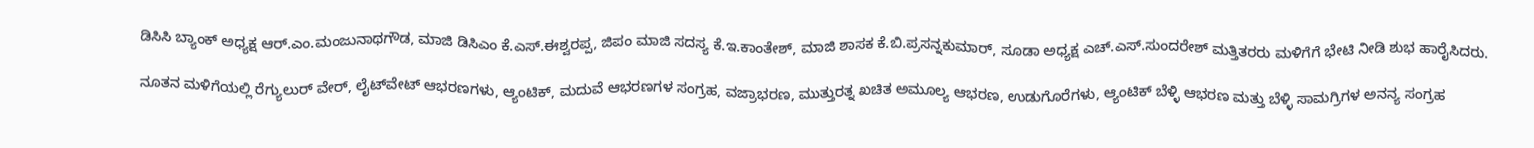ಡಿಸಿಸಿ ಬ್ಯಾಂಕ್‌ ಅಧ್ಯಕ್ಷ ಆರ್.ಎಂ.ಮಂಜುನಾಥಗೌಡ, ಮಾಜಿ ಡಿಸಿಎಂ ಕೆ.ಎಸ್.ಈಶ್ವರಪ್ಪ, ಜಿಪಂ ಮಾಜಿ ಸದಸ್ಯ ಕೆ.ಇ.ಕಾಂತೇಶ್, ಮಾಜಿ ಶಾಸಕ ಕೆ.ಬಿ.ಪ್ರಸನ್ನಕುಮಾರ್, ಸೂಡಾ ಅಧ್ಯಕ್ಷ ಎಚ್.ಎಸ್.ಸುಂದರೇಶ್ ಮತ್ತಿತರರು ಮಳಿಗೆಗೆ ಭೇಟಿ ನೀಡಿ ಶುಭ ಹಾರೈಸಿದರು.

ನೂತನ ಮಳಿಗೆಯಲ್ಲಿ ರೆಗ್ಯುಲುರ್ ವೇರ್, ಲೈಟ್‍ವೇಟ್ ಆಭರಣಗಳು, ಆ್ಯಂಟಿಕ್, ಮದುವೆ ಆಭರಣಗಳ ಸಂಗ್ರಹ, ವಜ್ರಾಭರಣ, ಮುತ್ತುರತ್ನ ಖಚಿತ ಅಮೂಲ್ಯ ಆಭರಣ, ಉಡುಗೊರೆಗಳು, ಆ್ಯಂಟಿಕ್ ಬೆಳ್ಳಿ ಆಭರಣ ಮತ್ತು ಬೆಳ್ಳಿ ಸಾಮಗ್ರಿಗಳ ಅನನ್ಯ ಸಂಗ್ರಹ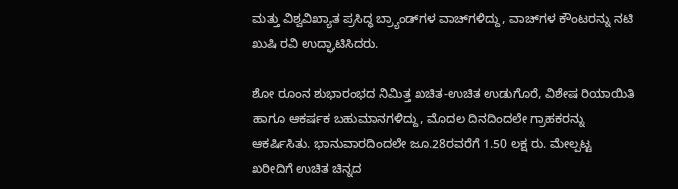ಮತ್ತು ವಿಶ್ವವಿಖ್ಯಾತ ಪ್ರಸಿದ್ಧ ಬ್ರ್ಯಾಂಡ್‍ಗಳ ವಾಚ್‍ಗಳಿದ್ದು, ವಾಚ್‍ಗಳ ಕೌಂಟರನ್ನು ನಟಿ ಖುಷಿ ರವಿ ಉದ್ಘಾಟಿಸಿದರು.

ಶೋ ರೂಂನ ಶುಭಾರಂಭದ ನಿಮಿತ್ತ ಖಚಿತ-ಉಚಿತ ಉಡುಗೊರೆ, ವಿಶೇಷ ರಿಯಾಯಿತಿ ಹಾಗೂ ಆಕರ್ಷಕ ಬಹುಮಾನಗಳಿದ್ದು, ಮೊದಲ ದಿನದಿಂದಲೇ ಗ್ರಾಹಕರನ್ನು ಆಕರ್ಷಿಸಿತು. ಭಾನುವಾರದಿಂದಲೇ ಜೂ.28ರವರೆಗೆ 1.50 ಲಕ್ಷ ರು. ಮೇಲ್ಪಟ್ಟ ಖರೀದಿಗೆ ಉಚಿತ ಚಿನ್ನದ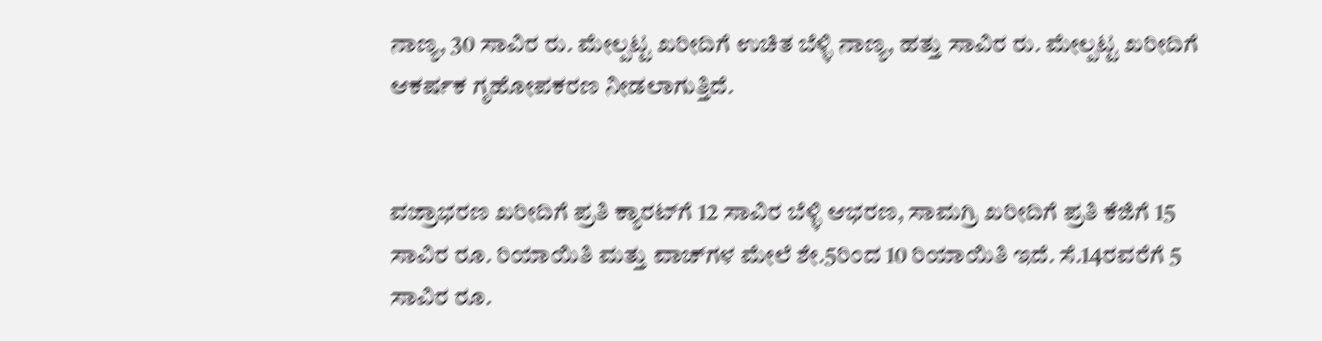ನಾಣ್ಯ, 30 ಸಾವಿರ ರು. ಮೇಲ್ಪಟ್ಟ ಖರೀದಿಗೆ ಉಚಿತ ಬೆಳ್ಳಿ ನಾಣ್ಯ, ಹತ್ತು ಸಾವಿರ ರು. ಮೇಲ್ಪಟ್ಟ ಖರೀದಿಗೆ ಆಕರ್ಷಕ ಗೃಹೋಪಕರಣ ನೀಡಲಾಗುತ್ತಿದೆ.


ವಜ್ರಾಭರಣ ಖರೀದಿಗೆ ಪ್ರತಿ ಕ್ಯಾರಟ್‍ಗೆ 12 ಸಾವಿರ ಬೆಳ್ಳಿ ಆಭರಣ, ಸಾಮಗ್ರಿ ಖರೀದಿಗೆ ಪ್ರತಿ ಕೆಜಿಗೆ 15 ಸಾವಿರ ರೂ. ರಿಯಾಯಿತಿ ಮತ್ತು ವಾಚ್‍ಗಳ ಮೇಲೆ ಶೇ.5ರಿಂದ 10 ರಿಯಾಯಿತಿ ಇದೆ. ಸೆ.14ರವರೆಗೆ 5 ಸಾವಿರ ರೂ.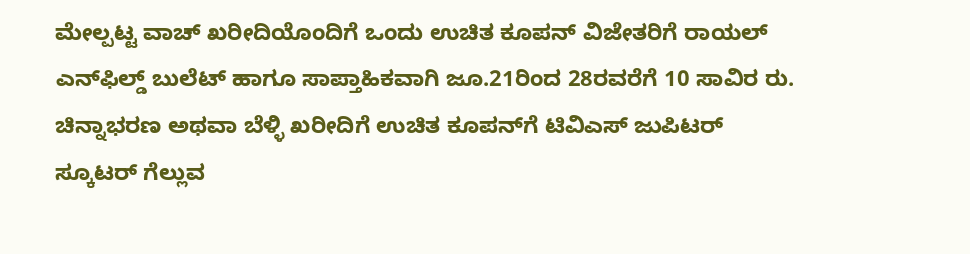ಮೇಲ್ಪಟ್ಟ ವಾಚ್ ಖರೀದಿಯೊಂದಿಗೆ ಒಂದು ಉಚಿತ ಕೂಪನ್ ವಿಜೇತರಿಗೆ ರಾಯಲ್ ಎನ್‍ಫಿಲ್ಡ್ ಬುಲೆಟ್ ಹಾಗೂ ಸಾಪ್ತಾಹಿಕವಾಗಿ ಜೂ.21ರಿಂದ 28ರವರೆಗೆ 10 ಸಾವಿರ ರು. ಚಿನ್ನಾಭರಣ ಅಥವಾ ಬೆಳ್ಳಿ ಖರೀದಿಗೆ ಉಚಿತ ಕೂಪನ್‍ಗೆ ಟಿವಿಎಸ್ ಜುಪಿಟರ್ ಸ್ಕೂಟರ್ ಗೆಲ್ಲುವ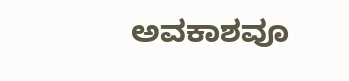ಅವಕಾಶವೂ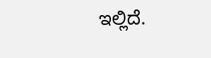ಇಲ್ಲಿದೆ.